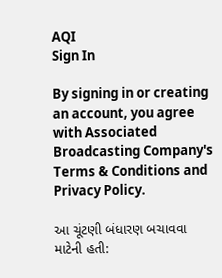AQI
Sign In

By signing in or creating an account, you agree with Associated Broadcasting Company's Terms & Conditions and Privacy Policy.

આ ચૂંટણી બંધારણ બચાવવા માટેની હતી: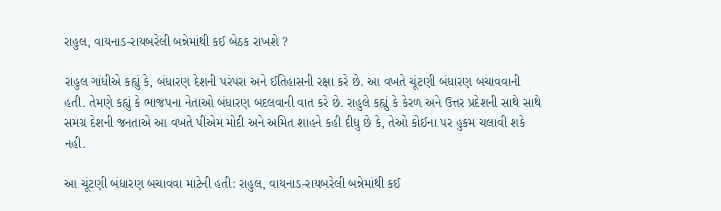રાહુલ, વાયનાડ-રાયબરેલી બન્નેમાંથી કઈ બેઠક રાખશે ?

રાહુલ ગાંધીએ કહ્યું કે, બંધારણ દેશની પરંપરા અને ઈતિહાસની રક્ષા કરે છે. આ વખતે ચૂંટણી બંધારણ બચાવવાની હતી. તેમણે કહ્યું કે ભાજપના નેતાઓ બંધારણ બદલવાની વાત કરે છે. રાહુલે કહ્યું કે કેરળ અને ઉત્તર પ્રદેશની સાથે સાથે સમગ્ર દેશની જનતાએ આ વખતે પીએમ મોદી અને અમિત શાહને કહી દીધુ છે કે, તેઓ કોઈના પર હુકમ ચલાવી શકે નહી.

આ ચૂંટણી બંધારણ બચાવવા માટેની હતી: રાહુલ, વાયનાડ-રાયબરેલી બન્નેમાંથી કઈ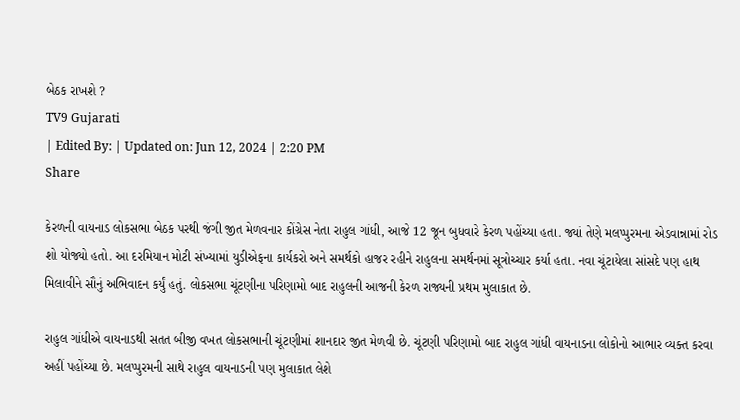બેઠક રાખશે ?
TV9 Gujarati
| Edited By: | Updated on: Jun 12, 2024 | 2:20 PM
Share

કેરળની વાયનાડ લોકસભા બેઠક પરથી જંગી જીત મેળવનાર કોંગ્રેસ નેતા રાહુલ ગાંધી, આજે 12 જૂન બુધવારે કેરળ પહોંચ્યા હતા. જ્યાં તેણે મલપ્પુરમના એડવાન્નામાં રોડ શો યોજ્યો હતો. આ દરમિયાન મોટી સંખ્યામાં યુડીએફના કાર્યકરો અને સમર્થકો હાજર રહીને રાહુલના સમર્થનમાં સૂત્રોચ્ચાર કર્યા હતા. નવા ચૂંટાયેલા સાંસદે પણ હાથ મિલાવીને સૌનું અભિવાદન કર્યું હતું. લોકસભા ચૂંટણીના પરિણામો બાદ રાહુલની આજની કેરળ રાજ્યની પ્રથમ મુલાકાત છે.

રાહુલ ગાંધીએ વાયનાડથી સતત બીજી વખત લોકસભાની ચૂંટણીમાં શાનદાર જીત મેળવી છે. ચૂંટણી પરિણામો બાદ રાહુલ ગાંધી વાયનાડના લોકોનો આભાર વ્યક્ત કરવા અહીં પહોંચ્યા છે. મલપ્પુરમની સાથે રાહુલ વાયનાડની પણ મુલાકાત લેશે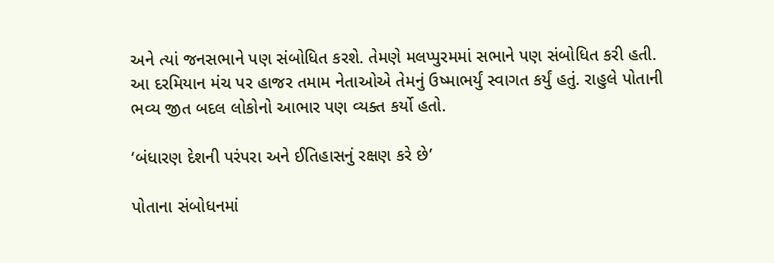અને ત્યાં જનસભાને પણ સંબોધિત કરશે. તેમણે મલપ્પુરમમાં સભાને પણ સંબોધિત કરી હતી. આ દરમિયાન મંચ પર હાજર તમામ નેતાઓએ તેમનું ઉષ્માભર્યું સ્વાગત કર્યું હતું. રાહુલે પોતાની ભવ્ય જીત બદલ લોકોનો આભાર પણ વ્યક્ત કર્યો હતો.

‘બંધારણ દેશની પરંપરા અને ઈતિહાસનું રક્ષણ કરે છે’

પોતાના સંબોધનમાં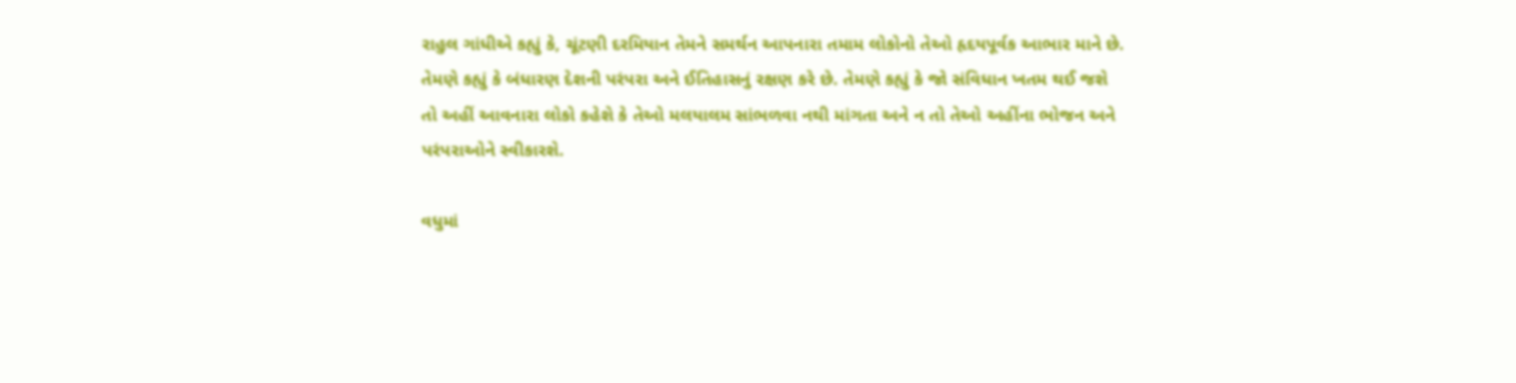રાહુલ ગાંધીએ કહ્યું કે, ચૂંટણી દરમિયાન તેમને સમર્થન આપનારા તમામ લોકોનો તેઓ હૃદયપૂર્વક આભાર માને છે. તેમણે કહ્યું કે બંધારણ દેશની પરંપરા અને ઈતિહાસનું રક્ષણ કરે છે. તેમણે કહ્યું કે જો સંવિધાન ખતમ થઈ જશે તો અહીં આવનારા લોકો કહેશે કે તેઓ મલયાલમ સાંભળવા નથી માંગતા અને ન તો તેઓ અહીંના ભોજન અને પરંપરાઓને સ્વીકારશે.

વધુમાં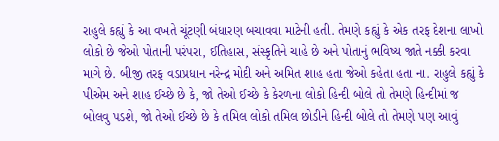રાહુલે કહ્યું કે આ વખતે ચૂંટણી બંધારણ બચાવવા માટેની હતી. તેમણે કહ્યું કે એક તરફ દેશના લાખો લોકો છે જેઓ પોતાની પરંપરા, ઈતિહાસ, સંસ્કૃતિને ચાહે છે અને પોતાનું ભવિષ્ય જાતે નક્કી કરવા માગે છે. બીજી તરફ વડાપ્રધાન નરેન્દ્ર મોદી અને અમિત શાહ હતા જેઓ કહેતા હતા ના. રાહુલે કહ્યું કે પીએમ અને શાહ ઈચ્છે છે કે, જો તેઓ ઈચ્છે કે કેરળના લોકો હિન્દી બોલે તો તેમણે હિન્દીમાં જ બોલવુ પડશે, જો તેઓ ઈચ્છે છે કે તમિલ લોકો તમિલ છોડીને હિન્દી બોલે તો તેમણે પણ આવું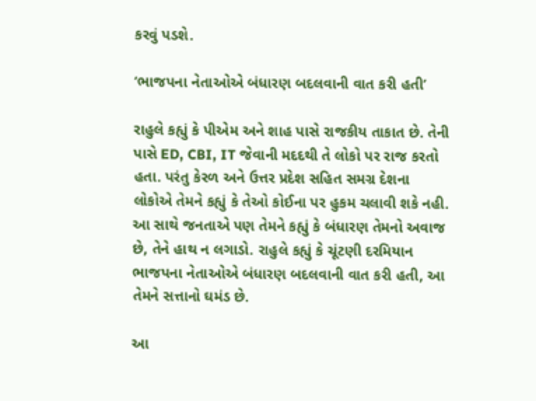કરવું પડશે.

‘ભાજપના નેતાઓએ બંધારણ બદલવાની વાત કરી હતી’

રાહુલે કહ્યું કે પીએમ અને શાહ પાસે રાજકીય તાકાત છે. તેની પાસે ED, CBI, IT જેવાની મદદથી તે લોકો પર રાજ કરતો હતા. પરંતુ કેરળ અને ઉત્તર પ્રદેશ સહિત સમગ્ર દેશના લોકોએ તેમને કહ્યું કે તેઓ કોઈના પર હુકમ ચલાવી શકે નહી. આ સાથે જનતાએ પણ તેમને કહ્યું કે બંધારણ તેમનો અવાજ છે, તેને હાથ ન લગાડો. રાહુલે કહ્યું કે ચૂંટણી દરમિયાન ભાજપના નેતાઓએ બંધારણ બદલવાની વાત કરી હતી, આ તેમને સત્તાનો ઘમંડ છે.

આ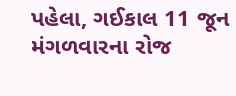પહેલા, ગઈકાલ 11 જૂન મંગળવારના રોજ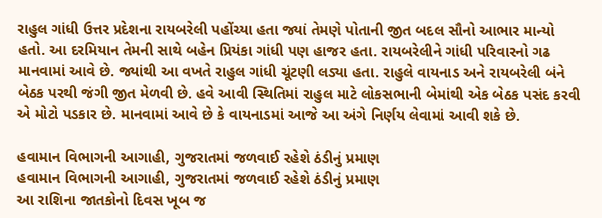રાહુલ ગાંધી ઉત્તર પ્રદેશના રાયબરેલી પહોંચ્યા હતા જ્યાં તેમણે પોતાની જીત બદલ સૌનો આભાર માન્યો હતો. આ દરમિયાન તેમની સાથે બહેન પ્રિયંકા ગાંધી પણ હાજર હતા. રાયબરેલીને ગાંધી પરિવારનો ગઢ માનવામાં આવે છે. જ્યાંથી આ વખતે રાહુલ ગાંધી ચૂંટણી લડ્યા હતા. રાહુલે વાયનાડ અને રાયબરેલી બંને બેઠક પરથી જંગી જીત મેળવી છે. હવે આવી સ્થિતિમાં રાહુલ માટે લોકસભાની બેમાંથી એક બેઠક પસંદ કરવી એ મોટો પડકાર છે. માનવામાં આવે છે કે વાયનાડમાં આજે આ અંગે નિર્ણય લેવામાં આવી શકે છે.

હવામાન વિભાગની આગાહી, ગુજરાતમાં જળવાઈ રહેશે ઠંડીનું પ્રમાણ
હવામાન વિભાગની આગાહી, ગુજરાતમાં જળવાઈ રહેશે ઠંડીનું પ્રમાણ
આ રાશિના જાતકોનો દિવસ ખૂબ જ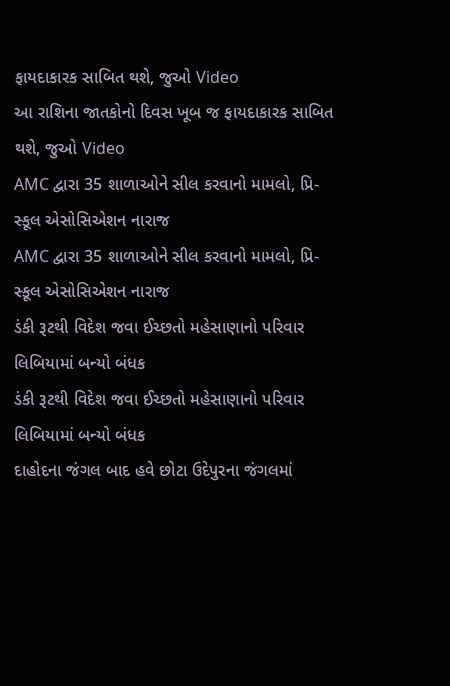ફાયદાકારક સાબિત થશે, જુઓ Video
આ રાશિના જાતકોનો દિવસ ખૂબ જ ફાયદાકારક સાબિત થશે, જુઓ Video
AMC દ્વારા 35 શાળાઓને સીલ કરવાનો મામલો, પ્રિ-સ્કૂલ એસોસિએશન નારાજ
AMC દ્વારા 35 શાળાઓને સીલ કરવાનો મામલો, પ્રિ-સ્કૂલ એસોસિએશન નારાજ
ડંકી રૂટથી વિદેશ જવા ઈચ્છતો મહેસાણાનો પરિવાર લિબિયામાં બન્યો બંધક
ડંકી રૂટથી વિદેશ જવા ઈચ્છતો મહેસાણાનો પરિવાર લિબિયામાં બન્યો બંધક
દાહોદના જંગલ બાદ હવે છોટા ઉદેપુરના જંગલમાં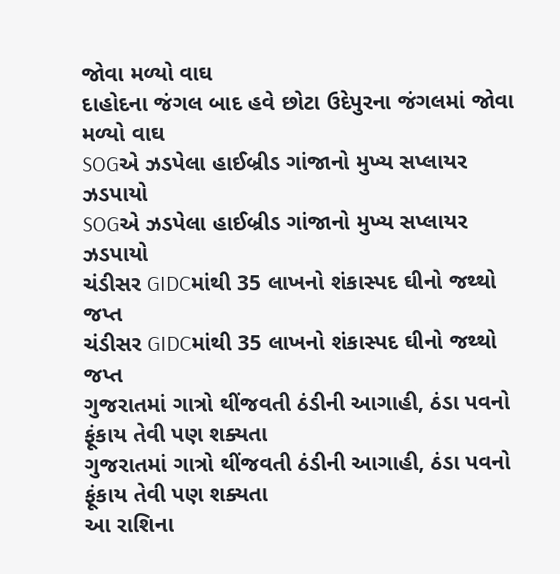જોવા મળ્યો વાઘ
દાહોદના જંગલ બાદ હવે છોટા ઉદેપુરના જંગલમાં જોવા મળ્યો વાઘ
SOGએ ઝડપેલા હાઈબ્રીડ ગાંજાનો મુખ્ય સપ્લાયર ઝડપાયો
SOGએ ઝડપેલા હાઈબ્રીડ ગાંજાનો મુખ્ય સપ્લાયર ઝડપાયો
ચંડીસર GIDCમાંથી 35 લાખનો શંકાસ્પદ ઘીનો જથ્થો જપ્ત
ચંડીસર GIDCમાંથી 35 લાખનો શંકાસ્પદ ઘીનો જથ્થો જપ્ત
ગુજરાતમાં ગાત્રો થીંજવતી ઠંડીની આગાહી, ઠંડા પવનો ફૂંકાય તેવી પણ શક્યતા
ગુજરાતમાં ગાત્રો થીંજવતી ઠંડીની આગાહી, ઠંડા પવનો ફૂંકાય તેવી પણ શક્યતા
આ રાશિના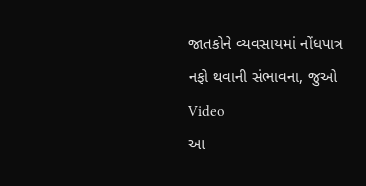જાતકોને વ્યવસાયમાં નોંધપાત્ર નફો થવાની સંભાવના, જુઓ Video
આ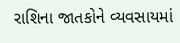રાશિના જાતકોને વ્યવસાયમાં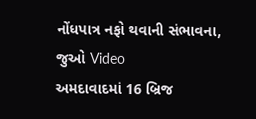નોંધપાત્ર નફો થવાની સંભાવના, જુઓ Video
અમદાવાદમાં 16 બ્રિજ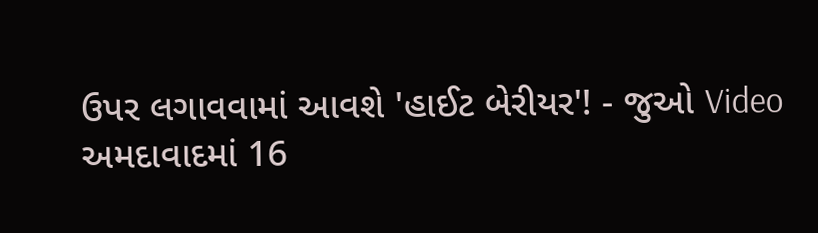ઉપર લગાવવામાં આવશે 'હાઈટ બેરીયર'! - જુઓ Video
અમદાવાદમાં 16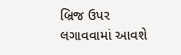બ્રિજ ઉપર લગાવવામાં આવશે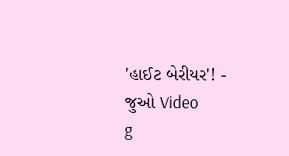'હાઈટ બેરીયર'! - જુઓ Video
g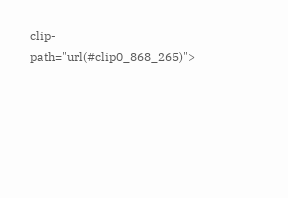clip-path="url(#clip0_868_265)">